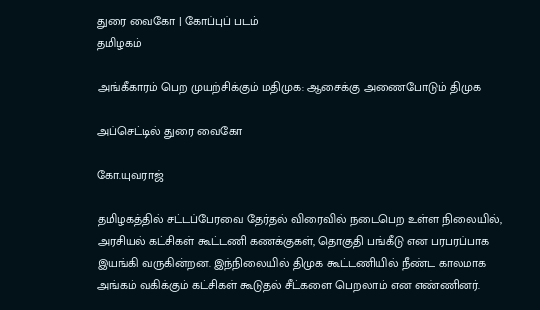துரை வைகோ | கோப்புப் படம்
தமிழகம்

அங்கீகாரம் பெற முயற்சிக்கும் மதிமுக: ஆசைக்கு அணைபோடும் திமுக

அப்செட்டில் துரை வைகோ

கோ.யுவராஜ்

தமிழகத்தில் சட்டப்பேரவை தேர்தல் விரைவில் நடைபெற உள்ள நிலையில், அரசியல் கட்சிகள் கூட்டணி கணக்குகள், தொகுதி பங்கீடு என பரபரப்பாக இயங்கி வருகின்றன. இந்நிலையில் திமுக கூட்டணியில் நீண்ட காலமாக அங்கம் வகிக்கும் கட்சிகள் கூடுதல் சீட்களை பெறலாம் என எண்ணினர்.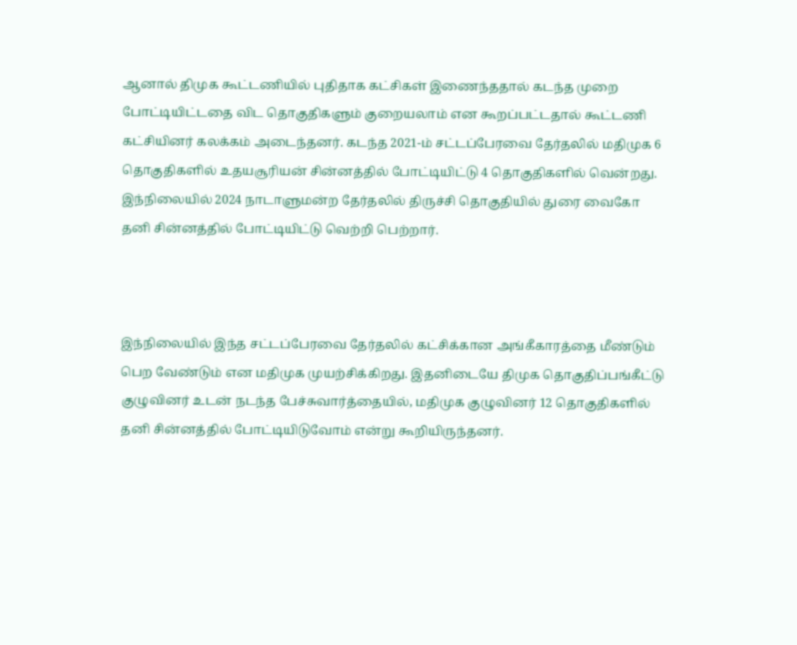ஆனால் திமுக கூட்டணியில் புதிதாக கட்சிகள் இணைந்ததால் கடந்த முறை போட்டியிட்டதை விட தொகுதிகளும் குறையலாம் என கூறப்பட்டதால் கூட்டணி கட்சியினர் கலக்கம் அடைந்தனர். கடந்த 2021-ம் சட்டப்பேரவை தேர்தலில் மதிமுக 6 தொகுதிகளில் உதயசூரியன் சின்னத்தில் போட்டியிட்டு 4 தொகுதிகளில் வென்றது. இந்நிலையில் 2024 நாடாளுமன்ற தேர்தலில் திருச்சி தொகுதியில் துரை வைகோ தனி சின்னத்தில் போட்டியிட்டு வெற்றி பெற்றார்.



இந்நிலையில் இந்த சட்டப்பேரவை தேர்தலில் கட்சிக்கான அங்கீகாரத்தை மீண்டும் பெற வேண்டும் என மதிமுக முயற்சிக்கிறது. இதனிடையே திமுக தொகுதிப்பங்கீட்டு குழுவினர் உடன் நடந்த பேச்சுவார்த்தையில், மதிமுக குழுவினர் 12 தொகுதிகளில் தனி சின்னத்தில் போட்டியிடுவோம் என்று கூறியிருந்தனர்.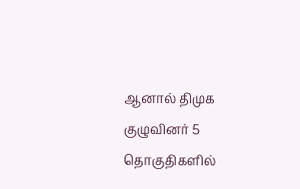ஆனால் திமுக குழுவினர் 5 தொகுதிகளில்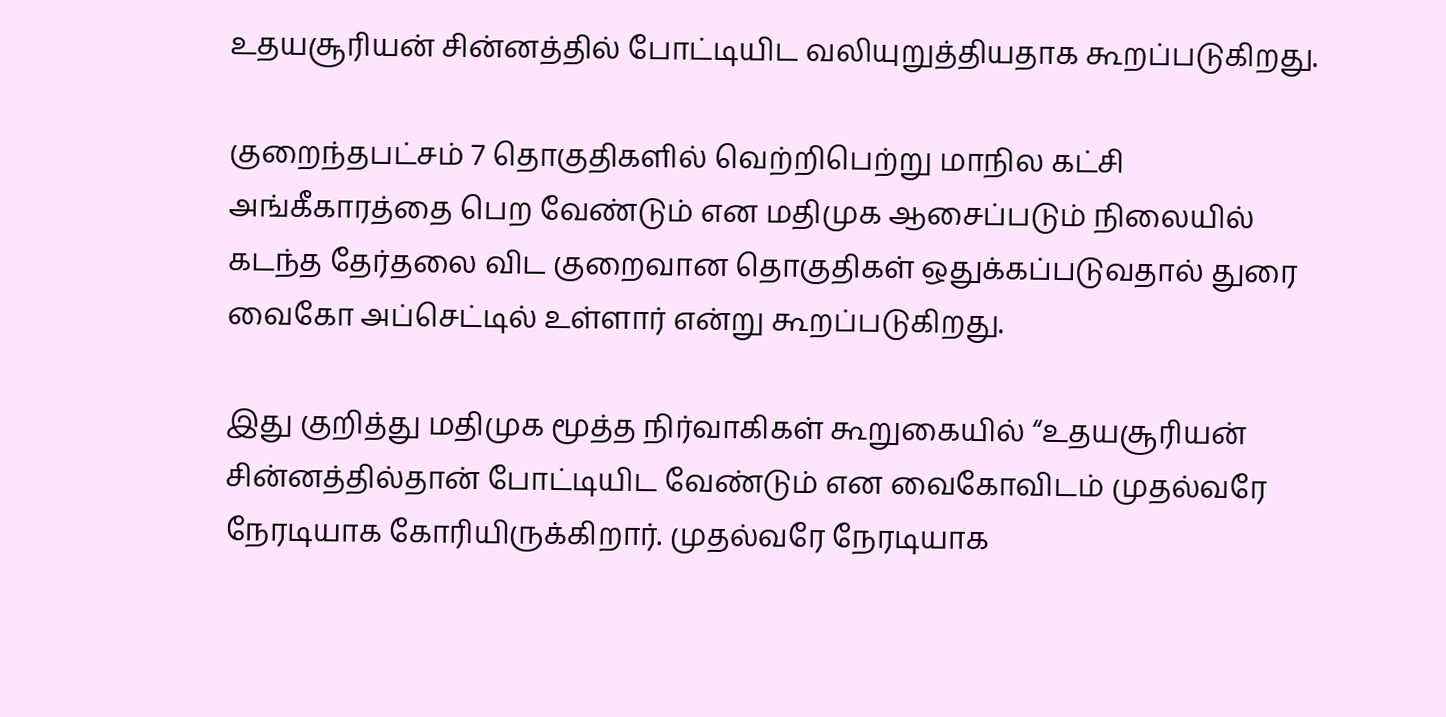உதயசூரியன் சின்னத்தில் போட்டியிட வலியுறுத்தியதாக கூறப்படுகிறது.

குறைந்தபட்சம் 7 தொகுதிகளில் வெற்றிபெற்று மாநில கட்சி அங்கீகாரத்தை பெற வேண்டும் என மதிமுக ஆசைப்படும் நிலையில் கடந்த தேர்தலை விட குறைவான தொகுதிகள் ஒதுக்கப்படுவதால் துரை வைகோ அப்செட்டில் உள்ளார் என்று கூறப்படுகிறது.

இது குறித்து மதிமுக மூத்த நிர்வாகிகள் கூறுகையில் “உதயசூரியன் சின்னத்தில்தான் போட்டியிட வேண்டும் என வைகோவிடம் முதல்வரே நேரடியாக கோரியிருக்கிறார். முதல்வரே நேரடியாக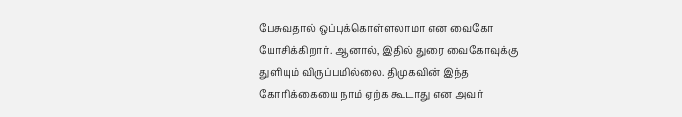பேசுவதால் ஒப்புக்கொள்ளலாமா என வைகோ யோசிக்கிறார். ஆனால், இதில் துரை வைகோவுக்கு துளியும் விருப்பமில்லை. திமுகவின் இந்த கோரிக்கையை நாம் ஏற்க கூடாது என அவர்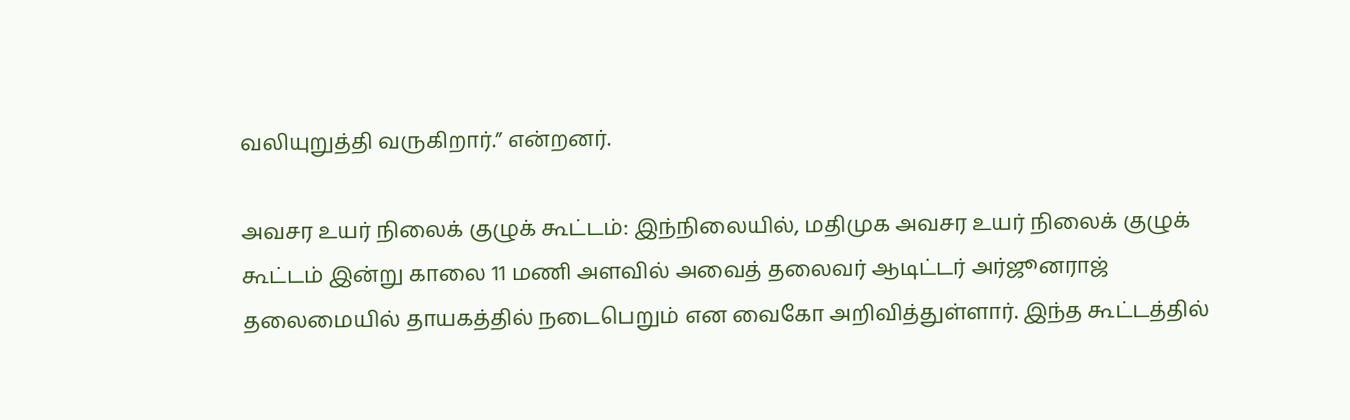வலியுறுத்தி வருகிறார்.” என்றனர்.

அவசர உயர் நிலைக் குழுக் கூட்டம்: இந்நிலையில், மதிமுக அவசர உயர் நிலைக் குழுக் கூட்டம் இன்று காலை 11 மணி அளவில் அவைத் தலைவர் ஆடிட்டர் அர்ஜூனராஜ் தலைமையில் தாயகத்தில் நடைபெறும் என வைகோ அறிவித்துள்ளார். இந்த கூட்டத்தில்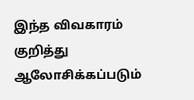இந்த விவகாரம் குறித்து ஆலோசிக்கப்படும்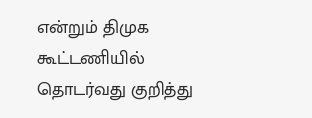என்றும் திமுக கூட்டணியில் தொடர்வது குறித்து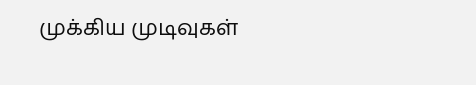முக்கிய முடிவுகள்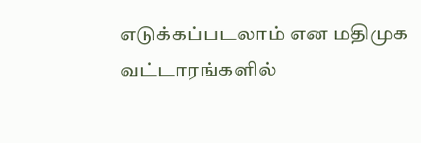எடுக்கப்படலாம் என மதிமுக வட்டாரங்களில்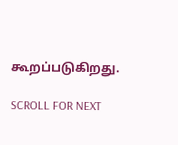கூறப்படுகிறது.

SCROLL FOR NEXT